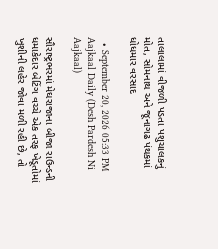તાલાલામાં વીજળી પડતા પશુચાલકનું મોત, સોમનાથ અને જૂનાગઢ પંથકમાં ધોધમાર વરસાદ

  • September 20, 2026 05:33 PM
Aajkaal Daily (Desh Pardesh Ni Aajkaal)

સૌરાષ્ટ્રભરમાં મેઘરાજાના બીજા રાઉન્ડની ધમાકેદાર બેટિંગ વચ્ચે એક તરફ ખેડૂતોમાં ખુશીની લહેર જોવા મળી રહી છે, તો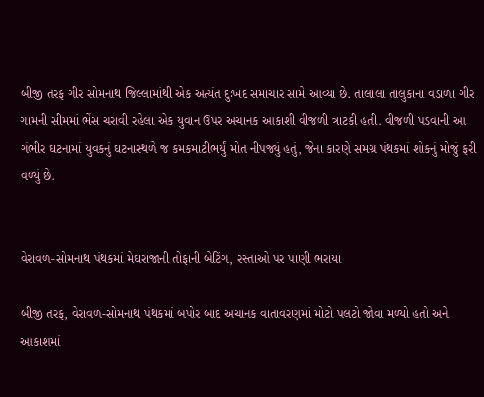બીજી તરફ ગીર સોમનાથ જિલ્લામાંથી એક અત્યંત દુઃખદ સમાચાર સામે આવ્યા છે. તાલાલા તાલુકાના વડાળા ગીર ગામની સીમમાં ભેંસ ચરાવી રહેલા એક યુવાન ઉપર અચાનક આકાશી વીજળી ત્રાટકી હતી. વીજળી પડવાની આ ગંભીર ઘટનામાં યુવકનું ઘટનાસ્થળે જ કમકમાટીભર્યું મોત નીપજ્યું હતું, જેના કારણે સમગ્ર પંથકમાં શોકનું મોજું ફરી વળ્યું છે.


વેરાવળ-સોમનાથ પંથકમાં મેઘરાજાની તોફાની બેટિંગ, રસ્તાઓ પર પાણી ભરાયા

બીજી તરફ, વેરાવળ-સોમનાથ પંથકમાં બપોર બાદ અચાનક વાતાવરણમાં મોટો પલટો જોવા મળ્યો હતો અને આકાશમાં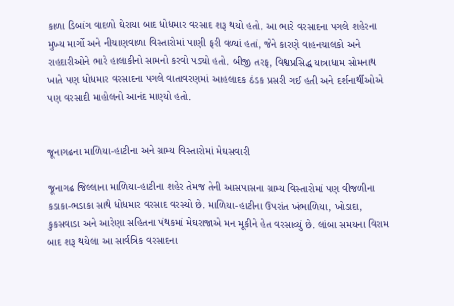કાળા ડિબાંગ વાદળો ઘેરાયા બાદ ધોધમાર વરસાદ શરૂ થયો હતો. આ ભારે વરસાદના પગલે શહેરના મુખ્ય માર્ગો અને નીચાણવાળા વિસ્તારોમાં પાણી ફરી વળ્યાં હતાં, જેને કારણે વાહનચાલકો અને રાહદારીઓને ભારે હાલાકીનો સામનો કરવો પડ્યો હતો. બીજી તરફ, વિશ્વપ્રસિદ્ધ યાત્રાધામ સોમનાથ ખાતે પણ ધોધમાર વરસાદના પગલે વાતાવરણમાં આહલાદક ઠંડક પ્રસરી ગઈ હતી અને દર્શનાર્થીઓએ પણ વરસાદી માહોલનો આનંદ માણ્યો હતો.


જૂનાગઢના માળિયા-હાટીના અને ગ્રામ્ય વિસ્તારોમાં મેઘસવારી

જૂનાગઢ જિલ્લાના માળિયા-હાટીના શહેર તેમજ તેની આસપાસના ગ્રામ્ય વિસ્તારોમાં પણ વીજળીના કડાકા-ભડાકા સાથે ધોધમાર વરસાદ વરસ્યો છે. માળિયા-હાટીના ઉપરાંત ખંભાળિયા, ખોડાદા, કુકસવાડા અને આરેણા સહિતના પંથકમાં મેઘરાજાએ મન મૂકીને હેત વરસાવ્યું છે. લાંબા સમયના વિરામ બાદ શરૂ થયેલા આ સાર્વત્રિક વરસાદના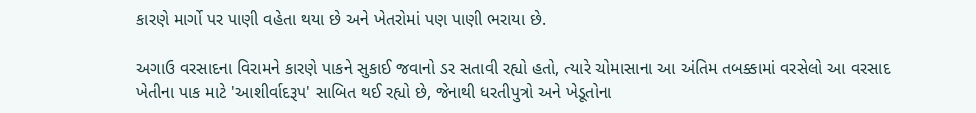કારણે માર્ગો પર પાણી વહેતા થયા છે અને ખેતરોમાં પણ પાણી ભરાયા છે.

અગાઉ વરસાદના વિરામને કારણે પાકને સુકાઈ જવાનો ડર સતાવી રહ્યો હતો, ત્યારે ચોમાસાના આ અંતિમ તબક્કામાં વરસેલો આ વરસાદ ખેતીના પાક માટે 'આશીર્વાદરૂપ' સાબિત થઈ રહ્યો છે, જેનાથી ધરતીપુત્રો અને ખેડૂતોના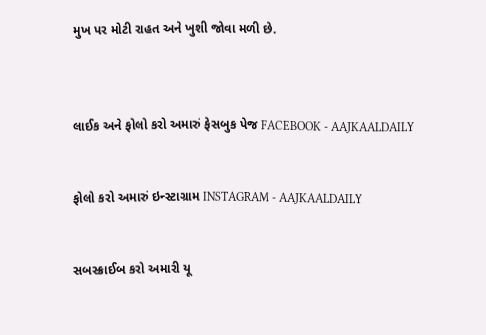મુખ પર મોટી રાહત અને ખુશી જોવા મળી છે.



લાઈક અને ફોલો કરો અમારું ફેસબુક પેજ FACEBOOK - AAJKAALDAILY


ફોલો કરો અમારું ઇન્સ્ટાગ્રામ INSTAGRAM - AAJKAALDAILY


સબસ્ક્રાઈબ કરો અમારી યૂ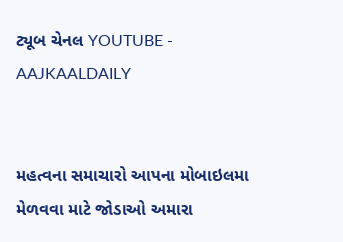ટ્યૂબ ચેનલ YOUTUBE - AAJKAALDAILY


મહત્વના સમાચારો આપના મોબાઇલમા મેળવવા માટે જોડાઓ અમારા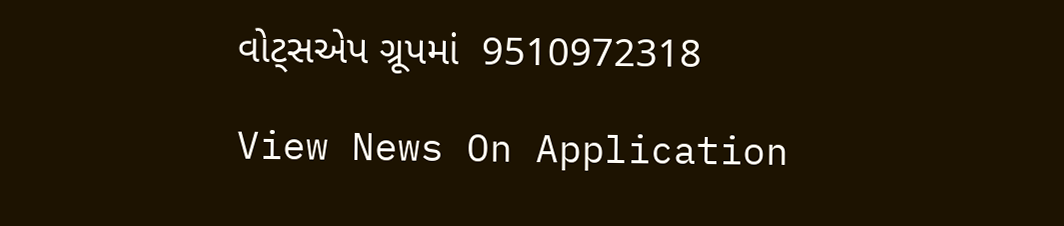વોટ્સએપ ગ્રૂપમાં  9510972318

View News On Application